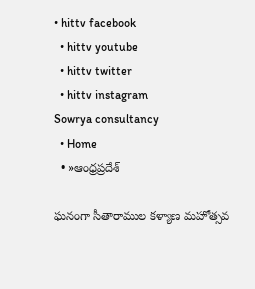• hittv facebook
  • hittv youtube
  • hittv twitter
  • hittv instagram
Sowrya consultancy
  • Home
  • »ఆంధ్రప్రదేశ్

ఘనంగా సీతారాముల కళ్యాణ మహోత్సవ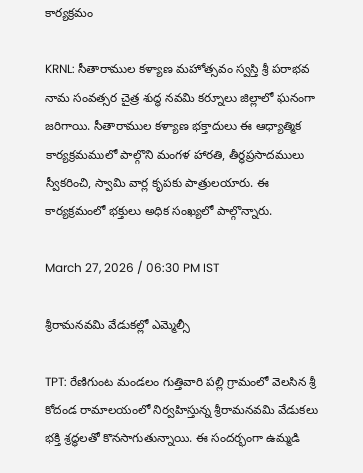కార్యక్రమం

KRNL: సీతారాముల కళ్యాణ మహోత్సవం స్వస్తి శ్రీ పరాభవ నామ సంవత్సర చైత్ర శుద్ధ నవమి కర్నూలు జిల్లాలో ఘనంగా జరిగాయి. సీతారాముల కళ్యాణ భక్తాదులు ఈ ఆధ్యాత్మిక కార్యక్రమములో పాల్గొని మంగళ హారతి, తీర్ధప్రసాదములు స్వీకరించి, స్వామి వార్ల కృపకు పాత్రులయారు. ఈ కార్యక్రమంలో భక్తులు అధిక సంఖ్యలో పాల్గొన్నారు.

March 27, 2026 / 06:30 PM IST

శ్రీరామనవమి వేడుకల్లో ఎమ్మెల్సీ

TPT: రేణిగుంట మండలం గుత్తివారి పల్లి గ్రామంలో వెలసిన శ్రీ కోదండ రామాలయంలో నిర్వహిస్తున్న శ్రీరామనవమి వేడుకలు భక్తి శ్రద్ధలతో కొనసాగుతున్నాయి. ఈ సందర్భంగా ఉమ్మడి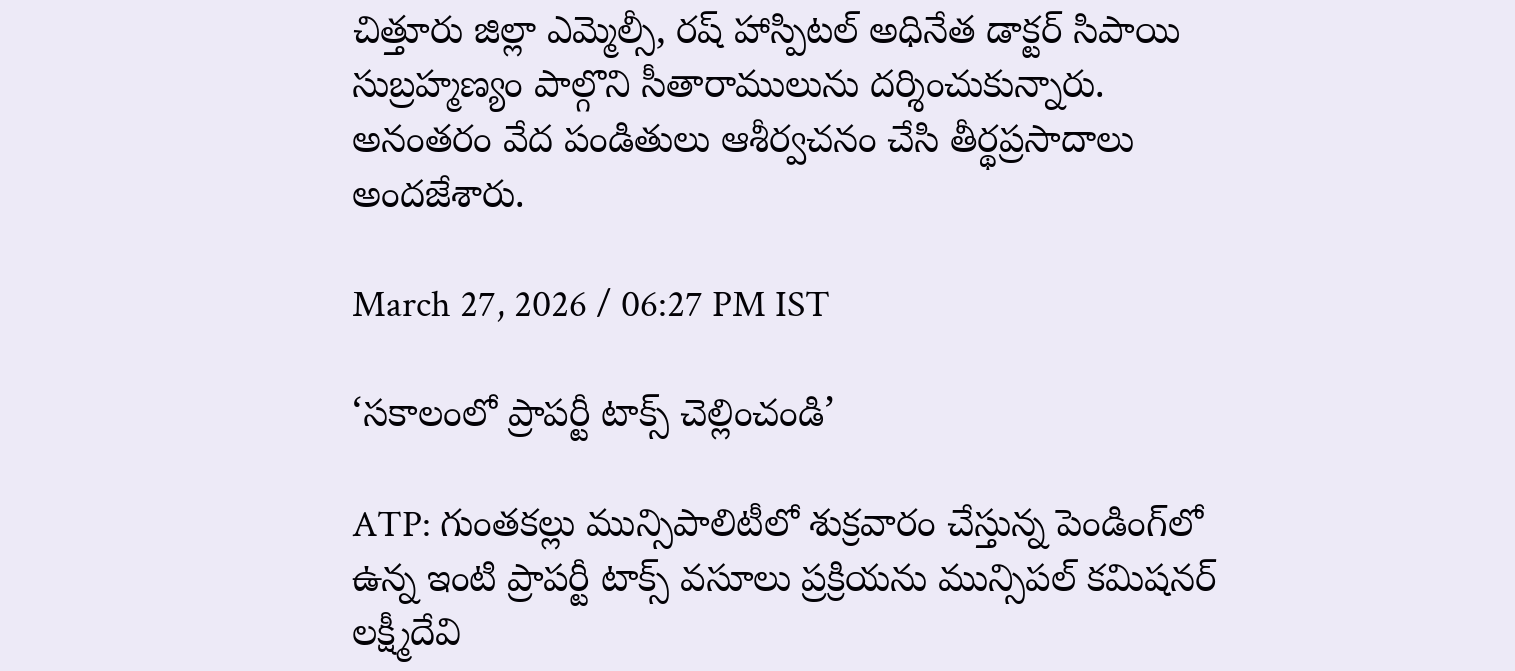చిత్తూరు జిల్లా ఎమ్మెల్సీ, రష్ హాస్పిటల్ అధినేత డాక్టర్ సిపాయి సుబ్రహ్మణ్యం పాల్గొని సీతారాములును దర్శించుకున్నారు. అనంతరం వేద పండితులు ఆశీర్వచనం చేసి తీర్థప్రసాదాలు అందజేశారు.

March 27, 2026 / 06:27 PM IST

‘సకాలంలో ప్రాపర్టీ టాక్స్ చెల్లించండి’

ATP: గుంతకల్లు మున్సిపాలిటీలో శుక్రవారం చేస్తున్న పెండింగ్‌లో ఉన్న ఇంటి ప్రాపర్టీ టాక్స్ వసూలు ప్రక్రియను మున్సిపల్ కమిషనర్ లక్ష్మీదేవి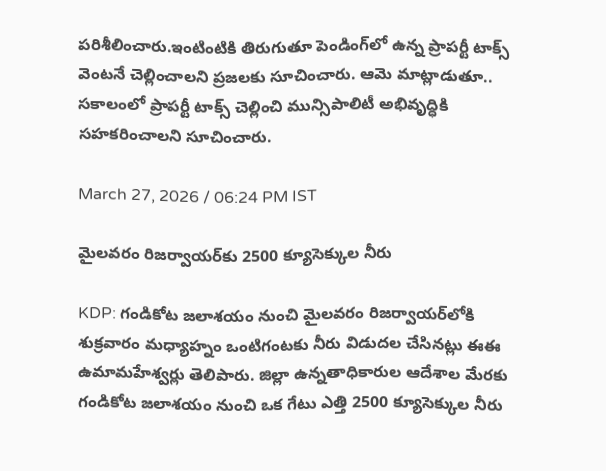పరిశీలించారు.ఇంటింటికి తిరుగుతూ పెండింగ్‌లో ఉన్న ప్రాపర్టీ టాక్స్ వెంటనే చెల్లించాలని ప్రజలకు సూచించారు. ఆమె మాట్లాడుతూ.. సకాలంలో ప్రాపర్టీ టాక్స్ చెల్లించి మున్సిపాలిటీ అభివృద్ధికి సహకరించాలని సూచించారు.

March 27, 2026 / 06:24 PM IST

మైలవరం రిజర్వాయర్‌కు 2500 క్యూసెక్కుల నీరు

KDP: గండికోట జలాశయం నుంచి మైలవరం రిజర్వాయర్‌లోకి శుక్రవారం మధ్యాహ్నం ఒంటిగంటకు నీరు విడుదల చేసినట్లు ఈఈ ఉమామహేశ్వర్లు తెలిపారు. జిల్లా ఉన్నతాధికారుల ఆదేశాల మేరకు గండికోట జలాశయం నుంచి ఒక గేటు ఎత్తి 2500 క్యూసెక్కుల నీరు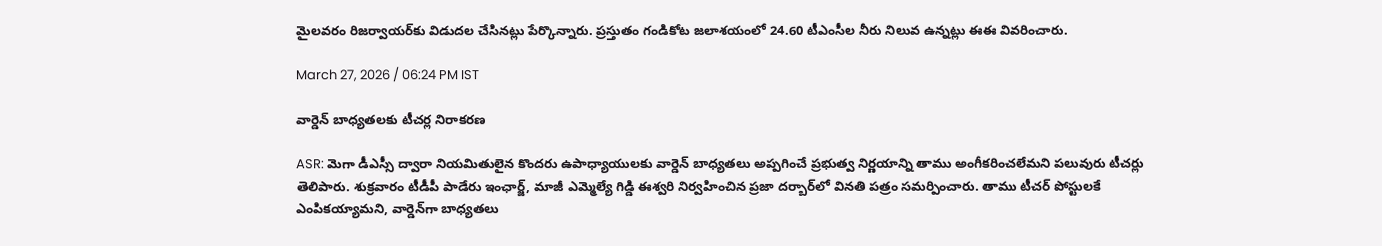మైలవరం రిజర్వాయర్‌కు విడుదల చేసినట్లు పేర్కొన్నారు. ప్రస్తుతం గండికోట జలాశయంలో 24.60 టీఎంసీల నీరు నిలువ ఉన్నట్లు ఈఈ వివరించారు.

March 27, 2026 / 06:24 PM IST

వార్డెన్ బాధ్యతలకు టీచర్ల నిరాకరణ

ASR: మెగా డీఎస్సీ ద్వారా నియమితులైన కొందరు ఉపాధ్యాయులకు వార్డెన్ బాధ్యతలు అప్పగించే ప్రభుత్వ నిర్ణయాన్ని తాము అంగీకరించలేమని పలువురు టీచర్లు తెలిపారు. శుక్రవారం టీడీపీ పాడేరు ఇంఛార్జ్, మాజీ ఎమ్మెల్యే గిడ్డి ఈశ్వరి నిర్వహించిన ప్రజా దర్బార్‌లో వినతి పత్రం సమర్పించారు. తాము టీచర్ పోస్టులకే ఎంపికయ్యామని, వార్డెన్‌గా బాధ్యతలు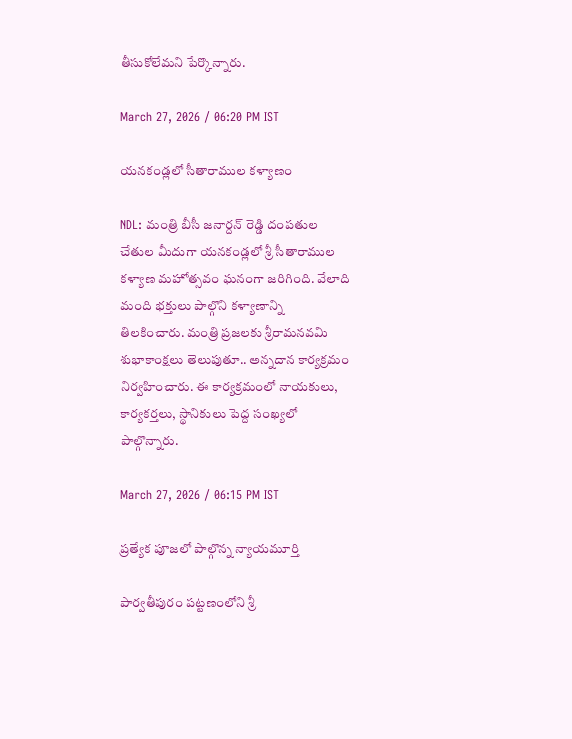తీసుకోలేమని పేర్కొన్నారు.

March 27, 2026 / 06:20 PM IST

యనకండ్లలో సీతారాముల కళ్యాణం

NDL: మంత్రి బీసీ జనార్దన్ రెడ్డి దంపతుల చేతుల మీదుగా యనకండ్లలో శ్రీ సీతారాముల కళ్యాణ మహోత్సవం ఘనంగా జరిగింది. వేలాది మంది భక్తులు పాల్గొని కళ్యాణాన్ని తిలకించారు. మంత్రి ప్రజలకు శ్రీరామనవమి శుభాకాంక్షలు తెలుపుతూ.. అన్నదాన కార్యక్రమం నిర్వహించారు. ఈ కార్యక్రమంలో నాయకులు, కార్యకర్తలు, స్థానికులు పెద్ద సంఖ్యలో పాల్గొన్నారు.

March 27, 2026 / 06:15 PM IST

ప్రత్యేక పూజలో పాల్గొన్న న్యాయమూర్తి

పార్వతీపురం పట్టణంలోని శ్రీ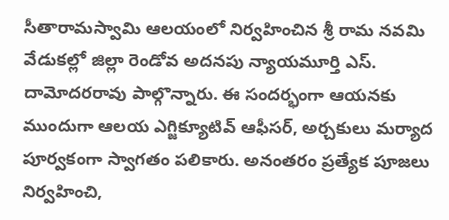సీతారామస్వామి ఆలయంలో నిర్వహించిన శ్రీ రామ నవమి వేడుకల్లో జిల్లా రెండోవ అదనపు న్యాయమూర్తి ఎస్. దామోదరరావు పాల్గొన్నారు. ఈ సందర్భంగా ఆయనకు ముందుగా ఆలయ ఎగ్జిక్యూటివ్ ఆఫీసర్, అర్చకులు మర్యాద పూర్వకంగా స్వాగతం పలికారు. అనంతరం ప్రత్యేక పూజలు నిర్వహించి,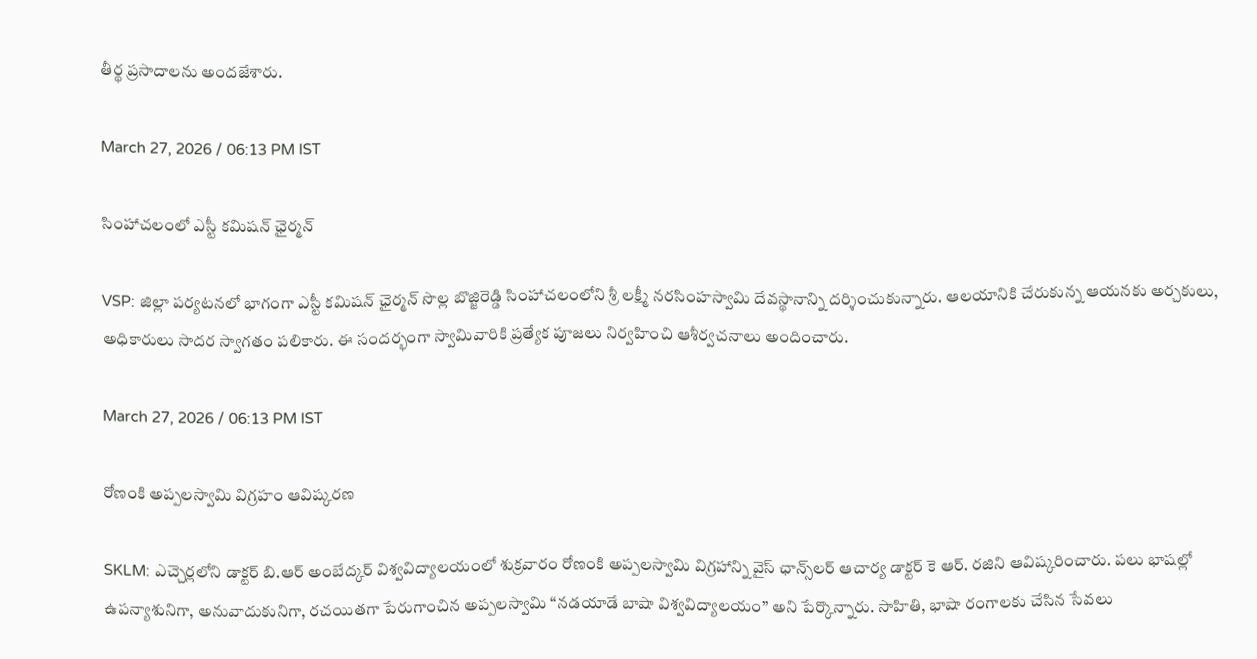తీర్థ ప్రసాదాలను అందజేశారు.

March 27, 2026 / 06:13 PM IST

సింహాచలంలో ఎస్టీ కమిషన్ ఛైర్మన్

VSP: జిల్లా పర్యటనలో భాగంగా ఎస్టీ కమిషన్ ఛైర్మన్ సొల్ల బొజ్జిరెడ్డి సింహాచలంలోని శ్రీ లక్ష్మీ నరసింహస్వామి దేవస్థానాన్ని దర్శించుకున్నారు. ఆలయానికి చేరుకున్న ఆయనకు అర్చకులు, అధికారులు సాదర స్వాగతం పలికారు. ఈ సందర్భంగా స్వామివారికి ప్రత్యేక పూజలు నిర్వహించి ఆశీర్వచనాలు అందించారు.

March 27, 2026 / 06:13 PM IST

రోణంకి అప్పలస్వామి విగ్రహం ఆవిష్కరణ

SKLM: ఎచ్చెర్లలోని డాక్టర్ బి.ఆర్ అంబేద్కర్ విశ్వవిద్యాలయంలో శుక్రవారం రోణంకి అప్పలస్వామి విగ్రహాన్ని వైస్ ఛాన్స్‌లర్ ఆచార్య డాక్టర్ కె ఆర్. రజిని ఆవిష్కరించారు. పలు భాషల్లో ఉపన్యాశునిగా, అనువాదుకునిగా, రచయితగా పేరుగాంచిన అప్పలస్వామి “నడయాడే బాషా విశ్వవిద్యాలయం” అని పేర్కొన్నారు. సాహితి, భాషా రంగాలకు చేసిన సేవలు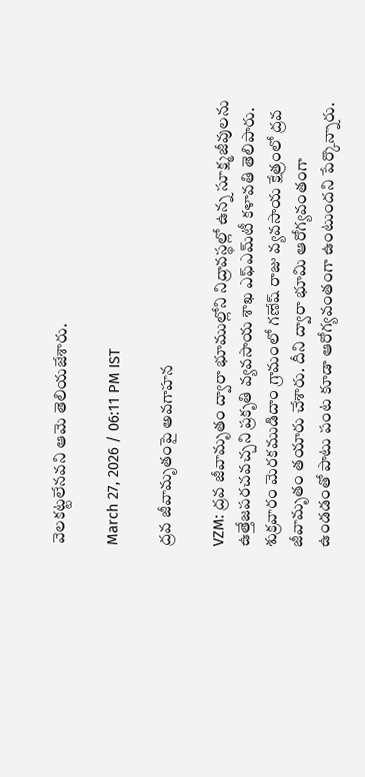వెలకట్టలేనవని ఆమె తెలియజేశారు.

March 27, 2026 / 06:11 PM IST

ద్రవ జీవామృతంపై అవగాహన

VZM: ద్రవ జీవామృతం ద్వారా భూముల్లోని నిద్రావస్థల్లో ఉన్న సూక్ష్మజీవులను ఉత్తేజపరచవచ్చని ప్రకృతి వ్యవసాయ శాఖ ఎఫ్ఎమ్‌టీ కళావతి తెలిపారు. శుక్రవారం మెరకముడిదాం గ్రామంలో గణేష్ రాజు వ్యవసాయ క్షేత్రంలో ద్రవ జీవామృతం తయారు చేశారు. దీని ద్వారా భూమి ఆరోగ్యవంతంగా ఉండడంతో పాటు పంట కూడా ఆరోగ్యవంతంగా ఉంటుందని పేర్కొన్నారు.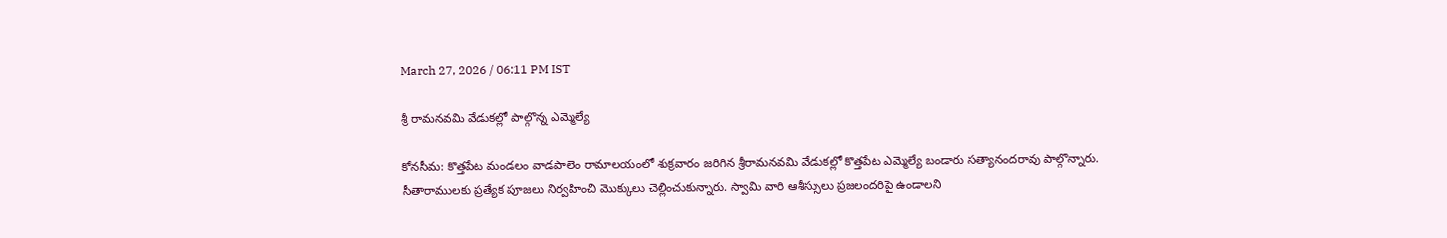March 27, 2026 / 06:11 PM IST

శ్రీ రామనవమి వేడుకల్లో పాల్గొన్న ఎమ్మెల్యే

కోనసీమ: కొత్తపేట మండలం వాడపాలెం రామాలయంలో శుక్రవారం జరిగిన శ్రీరామనవమి వేడుకల్లో కొత్తపేట ఎమ్మెల్యే బండారు సత్యానందరావు పాల్గొన్నారు. సీతారాములకు ప్రత్యేక పూజలు నిర్వహించి మొక్కులు చెల్లించుకున్నారు. స్వామి వారి ఆశీస్సులు ప్రజలందరిపై ఉండాలని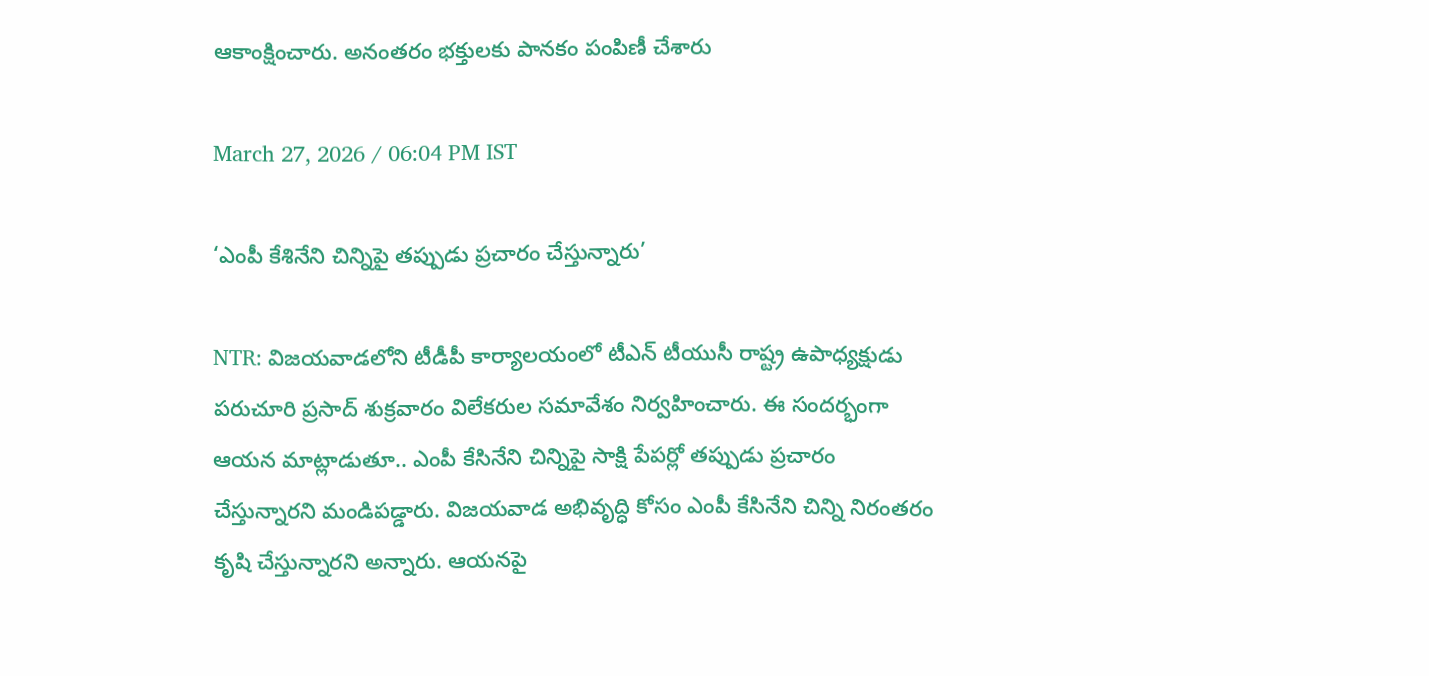ఆకాంక్షించారు. అనంతరం భక్తులకు పానకం పంపిణీ చేశారు

March 27, 2026 / 06:04 PM IST

‘ఎంపీ కేశినేని చిన్నిపై తప్పుడు ప్రచారం చేస్తున్నారు’

NTR: విజయవాడలోని టీడీపీ కార్యాలయంలో టీఎన్ టీయుసీ రాష్ట్ర ఉపాధ్యక్షుడు పరుచూరి ప్రసాద్ శుక్రవారం విలేకరుల సమావేశం నిర్వహించారు. ఈ సందర్భంగా ఆయన మాట్లాడుతూ.. ఎంపీ కేసినేని చిన్నిపై సాక్షి పేపర్లో తప్పుడు ప్రచారం చేస్తున్నారని మండిపడ్డారు. విజయవాడ అభివృద్ధి కోసం ఎంపీ కేసినేని చిన్ని నిరంతరం కృషి చేస్తున్నారని అన్నారు. ఆయనపై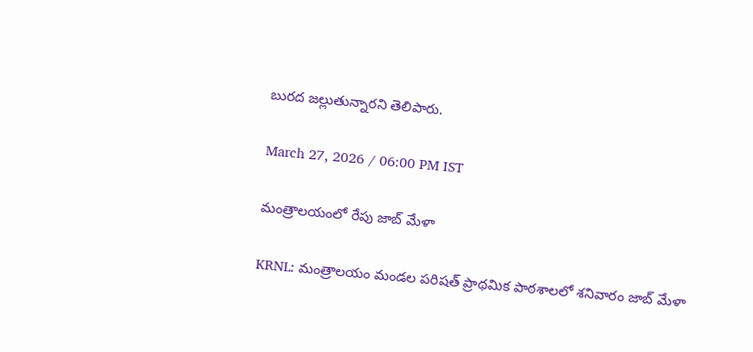బురద జల్లుతున్నారని తెలిపారు.

March 27, 2026 / 06:00 PM IST

మంత్రాలయంలో రేపు జాబ్ మేళా

KRNL: మంత్రాలయం మండల పరిషత్ ప్రాథమిక పాఠశాలలో శనివారం జాబ్ మేళా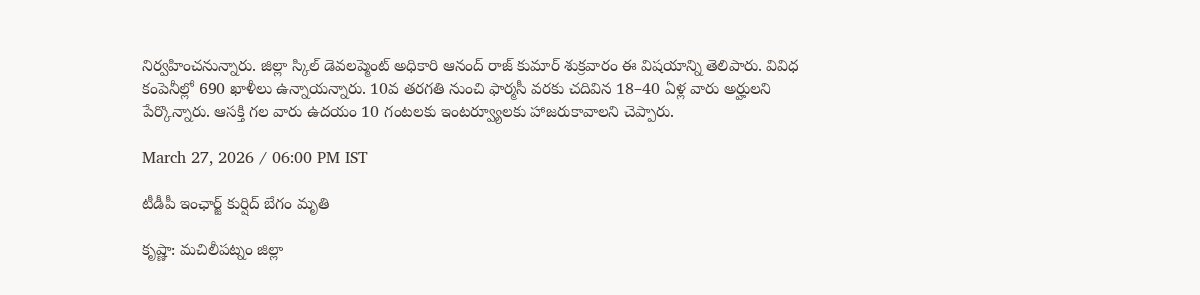నిర్వహించనున్నారు. జిల్లా స్కిల్ డెవలప్మెంట్ అధికారి ఆనంద్ రాజ్ కుమార్ శుక్రవారం ఈ విషయాన్ని తెలిపారు. వివిధ కంపెనీల్లో 690 ఖాళీలు ఉన్నాయన్నారు. 10వ తరగతి నుంచి ఫార్మసీ వరకు చదివిన 18–40 ఏళ్ల వారు అర్హులని పేర్కొన్నారు. ఆసక్తి గల వారు ఉదయం 10 గంటలకు ఇంటర్వ్యూలకు హాజరుకావాలని చెప్పారు.

March 27, 2026 / 06:00 PM IST

టీడీపీ ఇంఛార్జ్ కుర్షిద్ బేగం మృతి

కృష్ణా: మచిలీపట్నం జిల్లా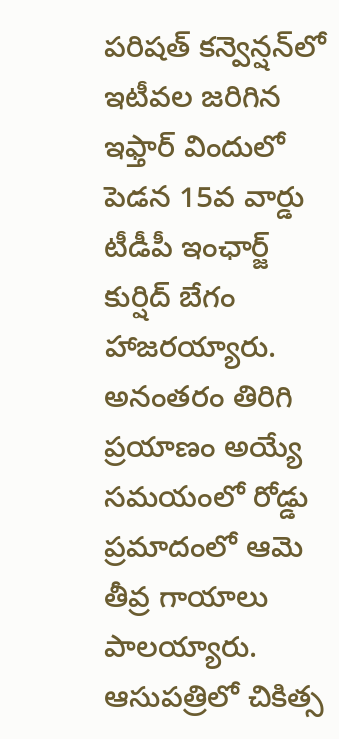పరిషత్ కన్వెన్షన్‌లో ఇటీవల జరిగిన ఇఫ్తార్ విందులో పెడన 15వ వార్డు టీడీపీ ఇంఛార్జ్ కుర్షిద్ బేగం హాజరయ్యారు. అనంతరం తిరిగి ప్రయాణం అయ్యే సమయంలో రోడ్డు ప్రమాదంలో ఆమె తీవ్ర గాయాలు పాలయ్యారు. ఆసుపత్రిలో చికిత్స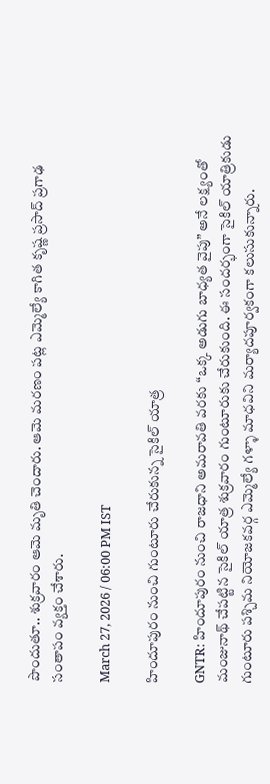పొందుతూ.. శుక్రవారం ఆమె మృతి చెందారు. ఆమె మరణం పట్ల ఎమ్మెల్యే కాగిత కృష్ణ ప్రసాద్ ప్రగాఢ సంతాపం వ్యక్తం చేశారు.

March 27, 2026 / 06:00 PM IST

హిందూపురం నుంచి గుంటూరు చేరుకున్న సైకిల్ యాత్ర

GNTR: హిందూపురం నుంచి రాజధాని అమరావతి వరకు “ఒక్క అడుగు బాధ్యత వైపు” అనే లక్ష్యంతో మంజునాథ్ చేపట్టిన సైకిల్ యాత్ర శుక్రవారం గుంటూరుకు చేరుకుంది. ఈ సందర్భంగా సైకిల్ యాత్రికుడు గుంటూరు పశ్చిమ నియోజకవర్గ ఎమ్మెల్యే గళ్ళా మాధవిని మర్యాదపూర్వకంగా కలుసుకున్నారు.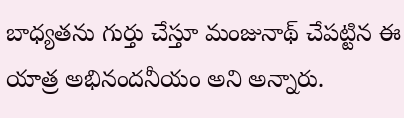బాధ్యతను గుర్తు చేస్తూ మంజునాథ్ చేపట్టిన ఈ యాత్ర అభినందనీయం అని అన్నారు.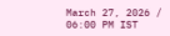March 27, 2026 / 06:00 PM IST